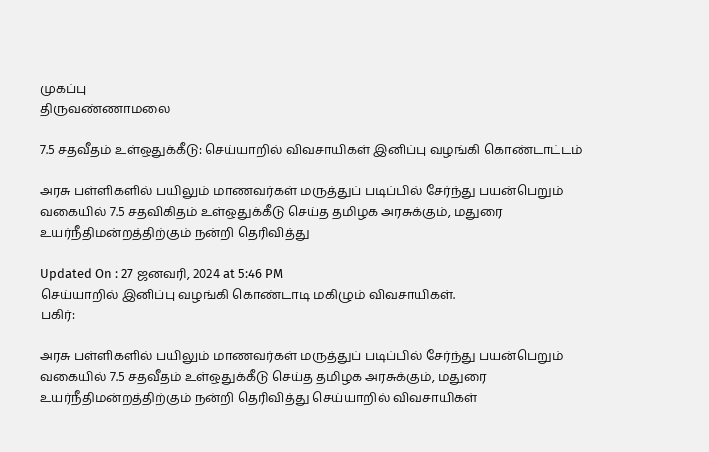முகப்பு
திருவண்ணாமலை

7.5 சதவீதம் உள்ஒதுக்கீடு: செய்யாறில் விவசாயிகள் இனிப்பு வழங்கி கொண்டாட்டம்

அரசு பள்ளிகளில் பயிலும் மாணவர்கள் மருத்துப் படிப்பில் சேர்ந்து பயன்பெறும் வகையில் 7.5 சதவிகிதம் உள்ஒதுக்கீடு செய்த தமிழக அரசுக்கும், மதுரை உயர்நீதிமன்றத்திற்கும் நன்றி தெரிவித்து

Updated On : 27 ஜனவரி, 2024 at 5:46 PM
செய்யாறில் இனிப்பு வழங்கி கொண்டாடி மகிழும் விவசாயிகள்.
பகிர்:

அரசு பள்ளிகளில் பயிலும் மாணவர்கள் மருத்துப் படிப்பில் சேர்ந்து பயன்பெறும் வகையில் 7.5 சதவீதம் உள்ஒதுக்கீடு செய்த தமிழக அரசுக்கும், மதுரை உயர்நீதிமன்றத்திற்கும் நன்றி தெரிவித்து செய்யாறில் விவசாயிகள்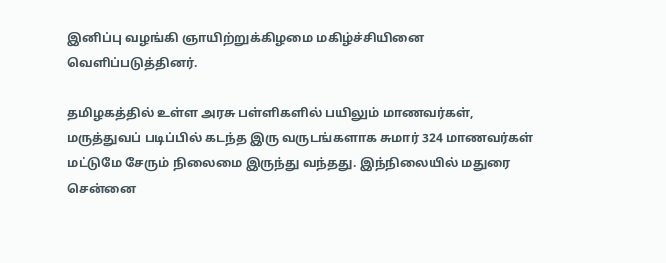இனிப்பு வழங்கி ஞாயிற்றுக்கிழமை மகிழ்ச்சியினை வெளிப்படுத்தினர்.

தமிழகத்தில் உள்ள அரசு பள்ளிகளில் பயிலும் மாணவர்கள், மருத்துவப் படிப்பில் கடந்த இரு வருடங்களாக சுமார் 324 மாணவர்கள் மட்டுமே சேரும் நிலைமை இருந்து வந்தது. இந்நிலையில் மதுரை சென்னை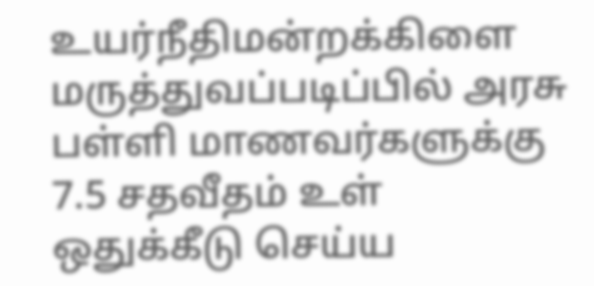உயர்நீதிமன்றக்கிளை மருத்துவப்படிப்பில் அரசு பள்ளி மாணவர்களுக்கு 7.5 சதவீதம் உள் ஒதுக்கீடு செய்ய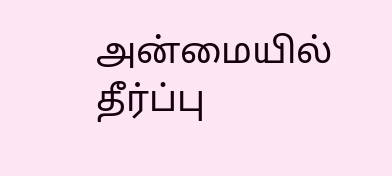அன்மையில் தீர்ப்பு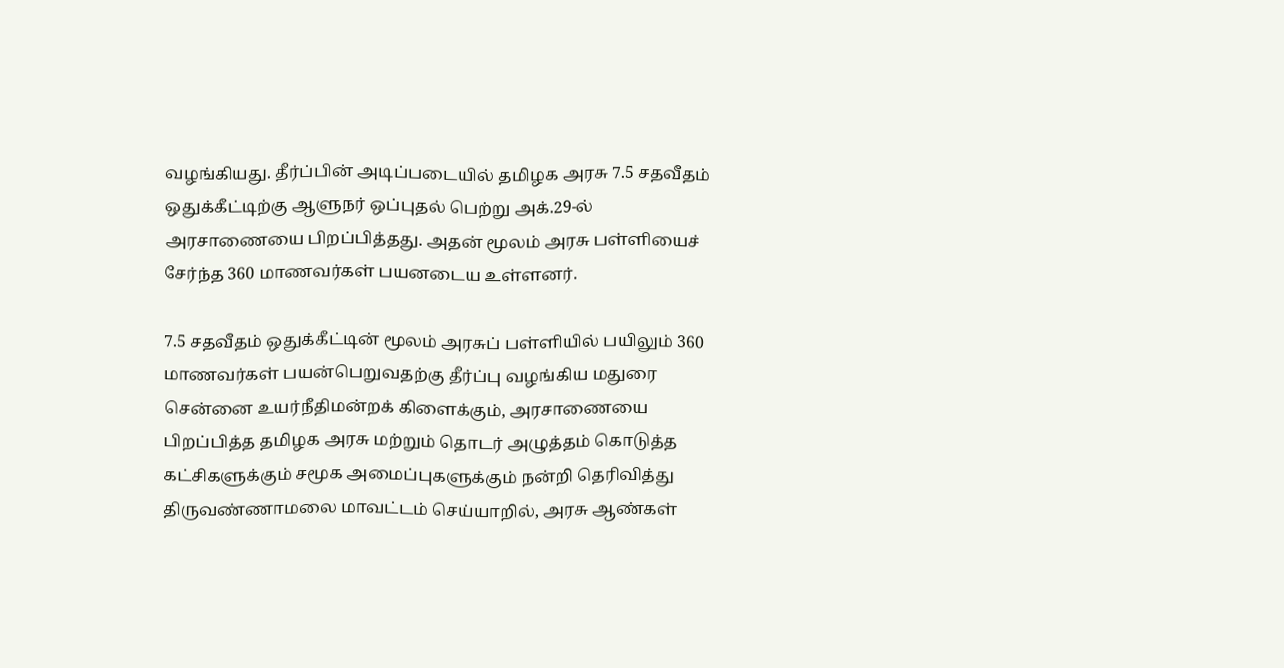வழங்கியது. தீர்ப்பின் அடிப்படையில் தமிழக அரசு 7.5 சதவீதம் ஒதுக்கீட்டிற்கு ஆளுநர் ஒப்புதல் பெற்று அக்.29-ல் அரசாணையை பிறப்பித்தது. அதன் மூலம் அரசு பள்ளியைச் சேர்ந்த 360 மாணவர்கள் பயனடைய உள்ளனர்.

7.5 சதவீதம் ஒதுக்கீட்டின் மூலம் அரசுப் பள்ளியில் பயிலும் 360 மாணவர்கள் பயன்பெறுவதற்கு தீர்ப்பு வழங்கிய மதுரை சென்னை உயர்நீதிமன்றக் கிளைக்கும், அரசாணையை பிறப்பித்த தமிழக அரசு மற்றும் தொடர் அழுத்தம் கொடுத்த கட்சிகளுக்கும் சமூக அமைப்புகளுக்கும் நன்றி தெரிவித்து திருவண்ணாமலை மாவட்டம் செய்யாறில், அரசு ஆண்கள்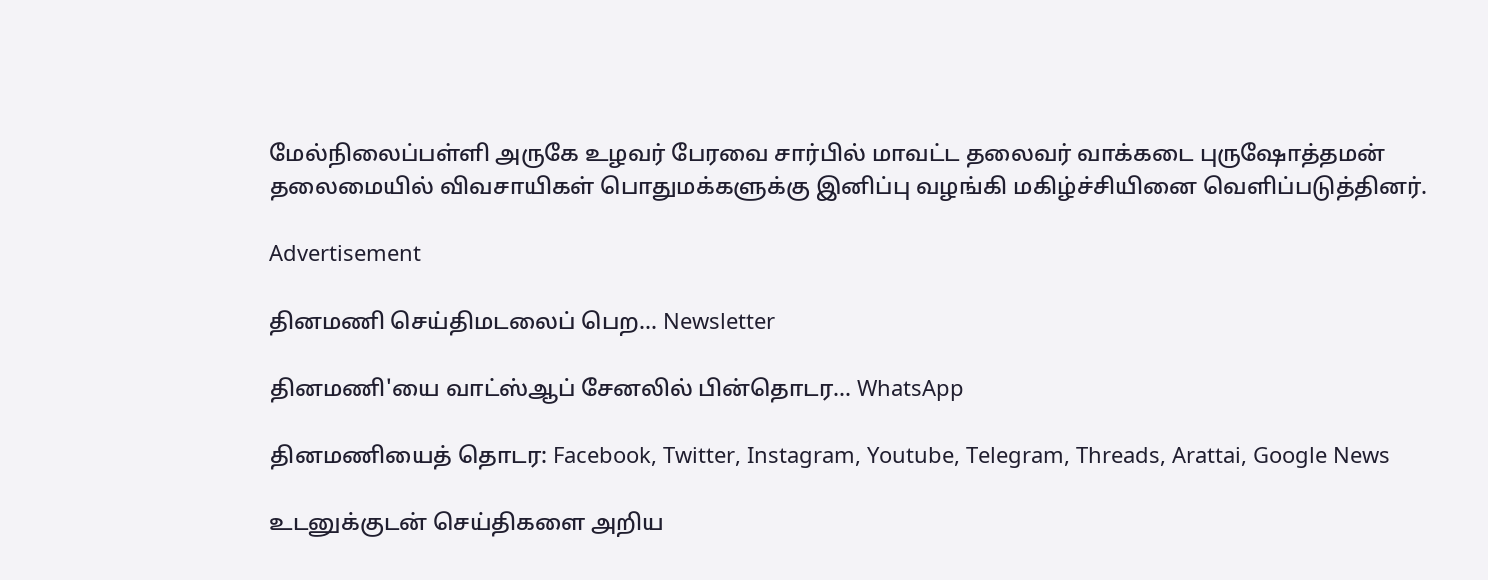மேல்நிலைப்பள்ளி அருகே உழவர் பேரவை சார்பில் மாவட்ட தலைவர் வாக்கடை புருஷோத்தமன் தலைமையில் விவசாயிகள் பொதுமக்களுக்கு இனிப்பு வழங்கி மகிழ்ச்சியினை வெளிப்படுத்தினர்.

Advertisement

தினமணி செய்திமடலைப் பெற... Newsletter

தினமணி'யை வாட்ஸ்ஆப் சேனலில் பின்தொடர... WhatsApp

தினமணியைத் தொடர: Facebook, Twitter, Instagram, Youtube, Telegram, Threads, Arattai, Google News

உடனுக்குடன் செய்திகளை அறிய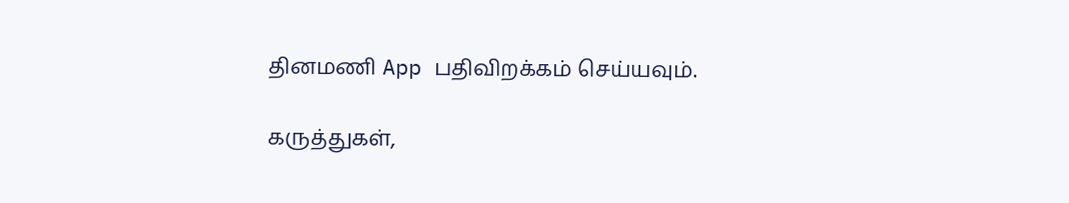தினமணி App பதிவிறக்கம் செய்யவும்.

கருத்துகள்,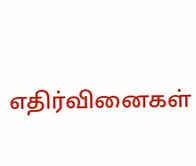எதிர்வினைகள்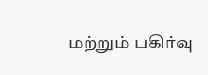மற்றும் பகிர்வு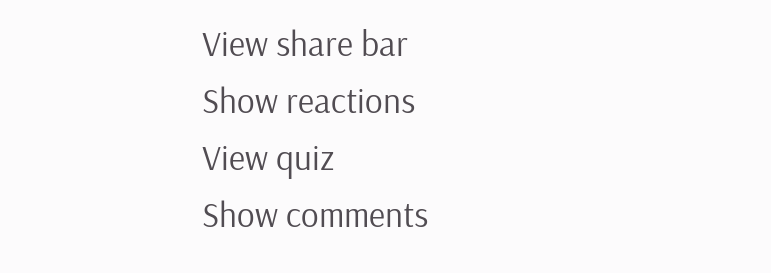View share bar
Show reactions
View quiz
Show comments